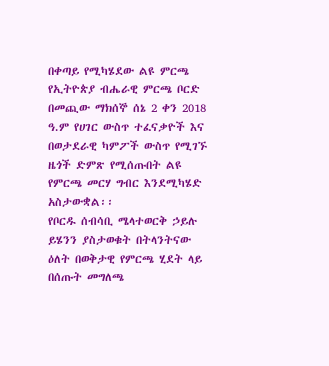በቀጣይ የሚካሄደው ልዩ ምርጫ
የኢትዮጵያ ብሔራዊ ምርጫ ቦርድ በመጪው ማክሰኞ ሰኔ 2 ቀን 2018 ዓ.ም የሀገር ውስጥ ተፈናቃዮች እና በወታደራዊ ካምፖች ውስጥ የሚገኙ ዜጎች ድምጽ የሚሰጡበት ልዩ የምርጫ መርሃ ግብር እንደሚካሄድ አስታውቋል፡፡
የቦርዱ ሰብሳቢ ሜላተወርቅ ኃይሉ ይሄንን ያስታወቁት በትላንትናው ዕለት በወቅታዊ የምርጫ ሂደት ላይ በሰጡት መግለጫ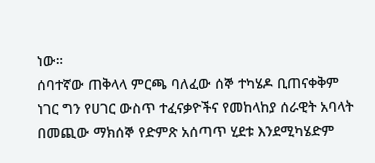ነው።
ሰባተኛው ጠቅላላ ምርጫ ባለፈው ሰኞ ተካሄዶ ቢጠናቀቅም ነገር ግን የሀገር ውስጥ ተፈናቃዮችና የመከላከያ ሰራዊት አባላት በመጪው ማክሰኞ የድምጽ አሰጣጥ ሂደቱ እንደሚካሄድም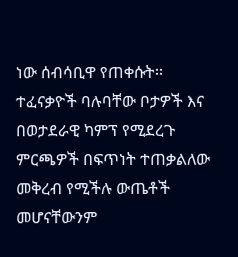ነው ሰብሳቢዋ የጠቀሱት፡፡
ተፈናቃዮች ባሉባቸው ቦታዎች እና በወታደራዊ ካምፕ የሚደረጉ ምርጫዎች በፍጥነት ተጠቃልለው መቅረብ የሚችሉ ውጤቶች መሆናቸውንም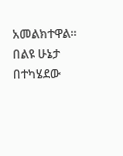አመልክተዋል።
በልዩ ሁኔታ በተካሄደው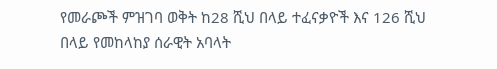የመራጮች ምዝገባ ወቅት ከ28 ሺህ በላይ ተፈናቃዮች እና 126 ሺህ በላይ የመከላከያ ሰራዊት አባላት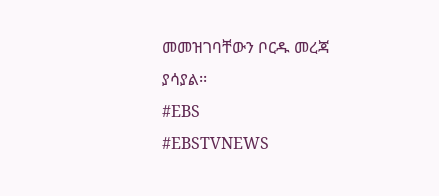መመዝገባቸውን ቦርዱ መረጃ ያሳያል፡፡
#EBS
#EBSTVNEWS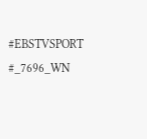#EBSTVSPORT
#_7696_WN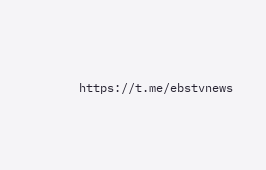https://t.me/ebstvnews